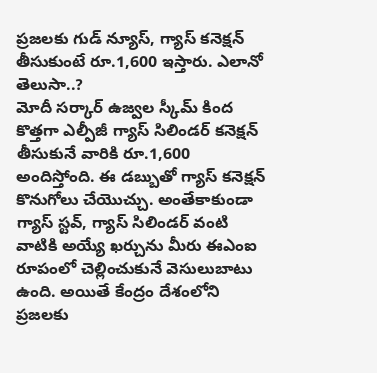ప్రజలకు గుడ్ న్యూస్, గ్యాస్ కనెక్షన్ తీసుకుంటే రూ.1,600 ఇస్తారు. ఎలానో తెలుసా..?
మోదీ సర్కార్ ఉజ్వల స్కీమ్ కింద కొత్తగా ఎల్పీజీ గ్యాస్ సిలిండర్ కనెక్షన్ తీసుకునే వారికి రూ.1,600 అందిస్తోంది. ఈ డబ్బుతో గ్యాస్ కనెక్షన్ కొనుగోలు చేయొచ్చు. అంతేకాకుండా గ్యాస్ స్టవ్, గ్యాస్ సిలిండర్ వంటి వాటికి అయ్యే ఖర్చును మీరు ఈఎంఐ రూపంలో చెల్లించుకునే వెసులుబాటు ఉంది. అయితే కేంద్రం దేశంలోని ప్రజలకు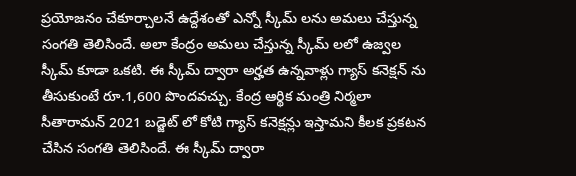ప్రయోజనం చేకూర్చాలనే ఉద్దేశంతో ఎన్నో స్కీమ్ లను అమలు చేస్తున్న సంగతి తెలిసిందే. అలా కేంద్రం అమలు చేస్తున్న స్కీమ్ లలో ఉజ్వల స్కీమ్ కూడా ఒకటి. ఈ స్కీమ్ ద్వారా అర్హత ఉన్నవాళ్లు గ్యాస్ కనెక్షన్ ను తీసుకుంటే రూ.1,600 పొందవచ్చు. కేంద్ర ఆర్థిక మంత్రి నిర్మలా సీతారామన్ 2021 బడ్జెట్ లో కోటి గ్యాస్ కనెక్షన్లు ఇస్తామని కీలక ప్రకటన చేసిన సంగతి తెలిసిందే. ఈ స్కీమ్ ద్వారా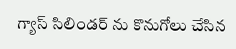గ్యాస్ సిలిండర్ ను కొనుగోలు చేసిన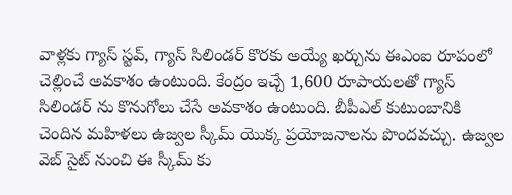వాళ్లకు గ్యాస్ స్టవ్, గ్యాస్ సిలిండర్ కొరకు అయ్యే ఖర్చును ఈఎంఐ రూపంలో చెల్లించే అవకాశం ఉంటుంది. కేంద్రం ఇచ్చే 1,600 రూపాయలతో గ్యాస్ సిలిండర్ ను కొనుగోలు చేసే అవకాశం ఉంటుంది. బీపీఎల్ కుటుంబానికి చెందిన మహిళలు ఉజ్వల స్కీమ్ యొక్క ప్రయోజనాలను పొందవచ్చు. ఉజ్వల వెబ్ సైట్ నుంచి ఈ స్కీమ్ కు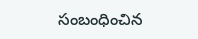సంబంధించిన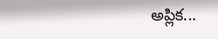అప్లిక...